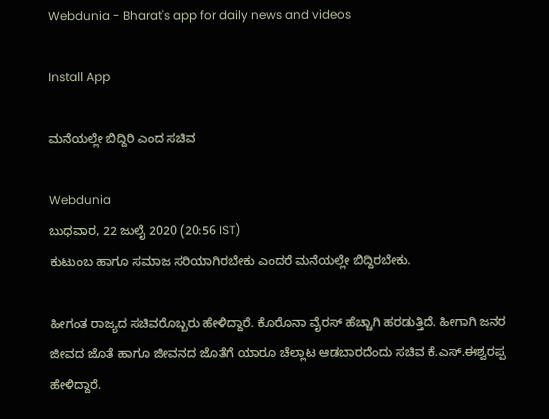Webdunia - Bharat's app for daily news and videos

Install App

ಮನೆಯಲ್ಲೇ ಬಿದ್ದಿರಿ ಎಂದ ಸಚಿವ

Webdunia
ಬುಧವಾರ, 22 ಜುಲೈ 2020 (20:56 IST)
ಕುಟುಂಬ ಹಾಗೂ ಸಮಾಜ ಸರಿಯಾಗಿರಬೇಕು ಎಂದರೆ ಮನೆಯಲ್ಲೇ ಬಿದ್ದಿರಬೇಕು.

ಹೀಗಂತ ರಾಜ್ಯದ ಸಚಿವರೊಬ್ಬರು ಹೇಳಿದ್ದಾರೆ. ಕೊರೊನಾ ವೈರಸ್ ಹೆಚ್ಚಾಗಿ ಹರಡುತ್ತಿದೆ. ಹೀಗಾಗಿ ಜನರ ಜೀವದ ಜೊತೆ ಹಾಗೂ ಜೀವನದ ಜೊತೆಗೆ ಯಾರೂ ಚೆಲ್ಲಾಟ ಆಡಬಾರದೆಂದು ಸಚಿವ ಕೆ.ಎಸ್.ಈಶ್ವರಪ್ಪ ಹೇಳಿದ್ದಾರೆ.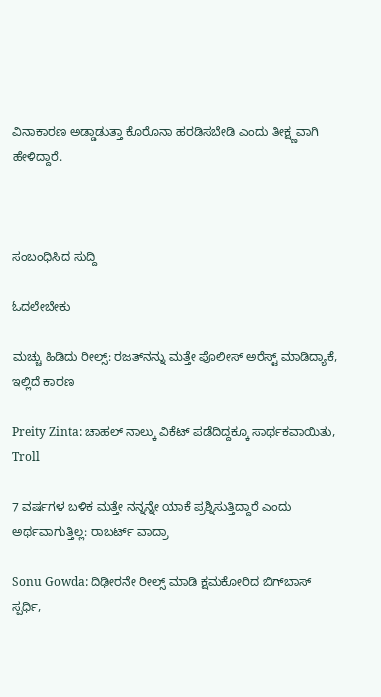ವಿನಾಕಾರಣ ಅಡ್ಡಾಡುತ್ತಾ ಕೊರೊನಾ ಹರಡಿಸಬೇಡಿ ಎಂದು ತೀಕ್ಷ್ಣವಾಗಿ ಹೇಳಿದ್ದಾರೆ.



ಸಂಬಂಧಿಸಿದ ಸುದ್ದಿ

ಓದಲೇಬೇಕು

ಮಚ್ಚು ಹಿಡಿದು ರೀಲ್ಸ್‌: ರಜತ್‌ನನ್ನು ಮತ್ತೇ ಪೊಲೀಸ್ ಅರೆಸ್ಟ್ ಮಾಡಿದ್ಯಾಕೆ, ಇಲ್ಲಿದೆ ಕಾರಣ

Preity Zinta: ಚಾಹಲ್ ನಾಲ್ಕು ವಿಕೆಟ್ ಪಡೆದಿದ್ದಕ್ಕೂ ಸಾರ್ಥಕವಾಯಿತು, Troll

7 ವರ್ಷಗಳ ಬಳಿಕ ಮತ್ತೇ ನನ್ನನ್ನೇ ಯಾಕೆ ಪ್ರಶ್ನಿಸುತ್ತಿದ್ದಾರೆ ಎಂದು ಅರ್ಥವಾಗುತ್ತಿಲ್ಲ: ರಾಬರ್ಟ್‌ ವಾದ್ರಾ

Sonu Gowda: ದಿಢೀರನೇ ರೀಲ್ಸ್ ಮಾಡಿ ಕ್ಷಮಕೋರಿದ ಬಿಗ್‌ಬಾಸ್‌ ಸ್ಪರ್ಧಿ,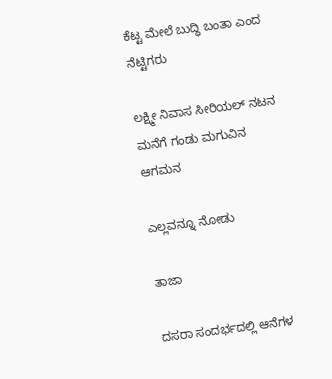ಕೆಟ್ಟ ಮೇಲೆ ಬುದ್ಧಿ ಬಂತಾ ಎಂದ ನೆಟ್ಟಿಗರು

ಲಕ್ಷ್ಮೀ ನಿವಾಸ ಸೀರಿಯಲ್ ನಟನ ಮನೆಗೆ ಗಂಡು ಮಗುವಿನ ಆಗಮನ

ಎಲ್ಲವನ್ನೂ ನೋಡು

ತಾಜಾ

ದಸರಾ ಸಂದರ್ಭದಲ್ಲಿ ಆನೆಗಳ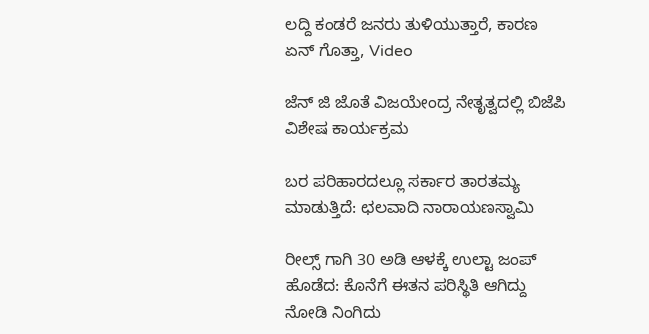ಲದ್ದಿ ಕಂಡರೆ ಜನರು ತುಳಿಯುತ್ತಾರೆ, ಕಾರಣ ಏನ್ ಗೊತ್ತಾ, Video

ಜೆನ್ ಜಿ ಜೊತೆ ವಿಜಯೇಂದ್ರ ನೇತೃತ್ವದಲ್ಲಿ ಬಿಜೆಪಿ ವಿಶೇಷ ಕಾರ್ಯಕ್ರಮ

ಬರ ಪರಿಹಾರದಲ್ಲೂ ಸರ್ಕಾರ ತಾರತಮ್ಯ ಮಾಡುತ್ತಿದೆ: ಛಲವಾದಿ ನಾರಾಯಣಸ್ವಾಮಿ

ರೀಲ್ಸ್ ಗಾಗಿ 30 ಅಡಿ ಆಳಕ್ಕೆ ಉಲ್ಟಾ ಜಂಪ್ ಹೊಡೆದ: ಕೊನೆಗೆ ಈತನ ಪರಿಸ್ಥಿತಿ ಆಗಿದ್ದು ನೋಡಿ ನಿಂಗಿದು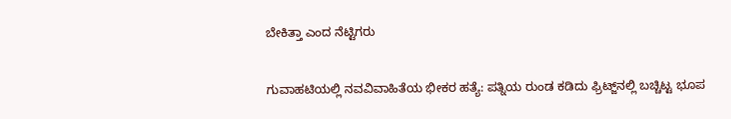ಬೇಕಿತ್ತಾ ಎಂದ ನೆಟ್ಟಿಗರು

ಗುವಾಹಟಿಯಲ್ಲಿ ನವವಿವಾಹಿತೆಯ ಭೀಕರ ಹತ್ಯೆ: ಪತ್ನಿಯ ರುಂಡ ಕಡಿದು ಫ್ರಿಟ್ಜ್‌ನಲ್ಲಿ ಬಚ್ಚಿಟ್ಟ ಭೂಪ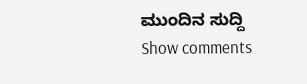ಮುಂದಿನ ಸುದ್ದಿ
Show comments